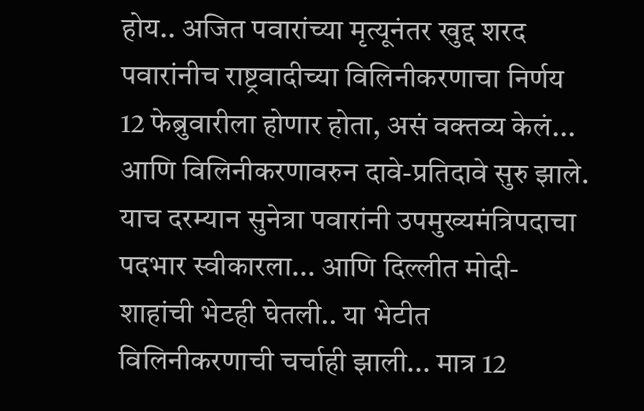होय.. अजित पवारांच्या मृत्यूनंतर खुद्द शरद पवारांनीच राष्ट्रवादीच्या विलिनीकरणाचा निर्णय 12 फेब्रुवारीला होणार होता, असं वक्तव्य केलं... आणि विलिनीकरणावरुन दावे-प्रतिदावे सुरु झाले. याच दरम्यान सुनेत्रा पवारांनी उपमुख्यमंत्रिपदाचा पदभार स्वीकारला... आणि दिल्लीत मोदी-शाहांची भेटही घेतली.. या भेटीत विलिनीकरणाची चर्चाही झाली... मात्र 12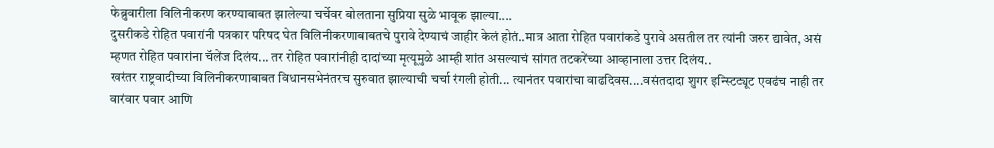फेब्रुवारीला विलिनीकरण करण्याबाबत झालेल्या चर्चेवर बोलताना सुप्रिया सुळे भावूक झाल्या....
दुसरीकडे रोहित पवारांनी पत्रकार परिषद घेत विलिनीकरणाबाबतचे पुरावे देण्याचं जाहीर केलं होतं..मात्र आता रोहित पवारांकडे पुरावे असतील तर त्यांनी जरुर द्यावेत, असं म्हणत रोहित पवारांना चॅलेंज दिलंय... तर रोहित पवारांनीही दादांच्या मृत्यूमुळे आम्ही शांत असल्याचं सांगत तटकरेंच्या आव्हानाला उत्तर दिलंय..
खरंतर राष्ट्रवादीच्या विलिनीकरणाबाबत विधानसभेनंतरच सुरुवात झाल्याची चर्चा रंगली होती... त्यानंतर पवारांचा वाढदिवस....वसंतदादा शुगर इन्स्टिट्यूट एवढंच नाही तर वारंवार पवार आणि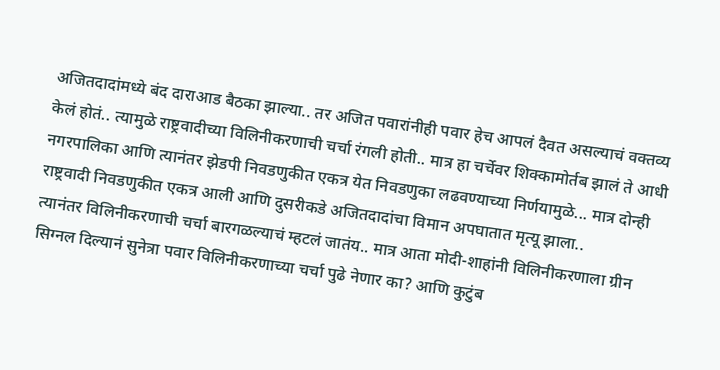अजितदादांमध्ये बंद दाराआड बैठका झाल्या.. तर अजित पवारांनीही पवार हेच आपलं दैवत असल्याचं वक्तव्य केलं होतं.. त्यामुळे राष्ट्रवादीच्या विलिनीकरणाची चर्चा रंगली होती.. मात्र हा चर्चेवर शिक्कामोर्तब झालं ते आधी नगरपालिका आणि त्यानंतर झेडपी निवडणुकीत एकत्र येत निवडणुका लढवण्याच्या निर्णयामुळे... मात्र दोन्ही राष्ट्रवादी निवडणुकीत एकत्र आली आणि दुसरीकडे अजितदादांचा विमान अपघातात मृत्यू झाला..
त्यानंतर विलिनीकरणाची चर्चा बारगळल्याचं म्हटलं जातंय.. मात्र आता मोदी-शाहांनी विलिनीकरणाला ग्रीन सिग्नल दिल्यानं सुनेत्रा पवार विलिनीकरणाच्या चर्चा पुढे नेणार का? आणि कुटुंब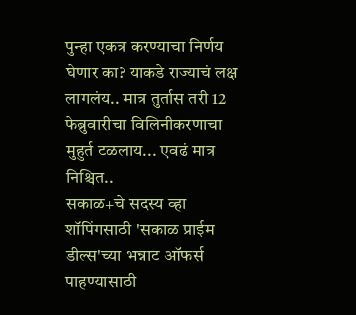पुन्हा एकत्र करण्याचा निर्णय घेणार का? याकडे राज्याचं लक्ष लागलंय.. मात्र तुर्तास तरी 12 फेब्रुवारीचा विलिनीकरणाचा मुहुर्त टळलाय... एवढं मात्र निश्चित..
सकाळ+चे सदस्य व्हा
शॉपिंगसाठी 'सकाळ प्राईम डील्स'च्या भन्नाट ऑफर्स पाहण्यासाठी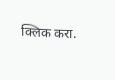क्लिक करा.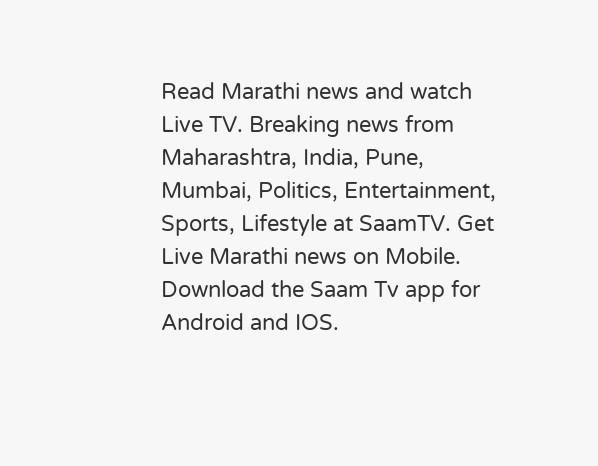Read Marathi news and watch Live TV. Breaking news from Maharashtra, India, Pune, Mumbai, Politics, Entertainment, Sports, Lifestyle at SaamTV. Get Live Marathi news on Mobile. Download the Saam Tv app for Android and IOS.